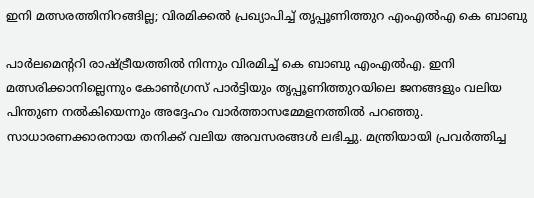ഇനി മത്സരത്തിനിറങ്ങില്ല; വിരമിക്കല്‍ പ്രഖ്യാപിച്ച് തൃപ്പൂണിത്തുറ എംഎൽഎ കെ ബാബു

പാര്‍ലമെന്ററി രാഷ്ട്രീയത്തില്‍ നിന്നും വിരമിച്ച് കെ ബാബു എംഎല്‍എ. ഇനി മത്സരിക്കാനില്ലെന്നും കോണ്‍ഗ്രസ് പാര്‍ട്ടിയും തൃപ്പൂണിത്തുറയിലെ ജനങ്ങളും വലിയ പിന്തുണ നല്‍കിയെന്നും അദ്ദേഹം വാര്‍ത്താസമ്മേളനത്തില്‍ പറഞ്ഞു. സാധാരണക്കാരനായ തനിക്ക് വലിയ അവസരങ്ങള്‍ ലഭിച്ചു. മന്ത്രിയായി പ്രവര്‍ത്തിച്ച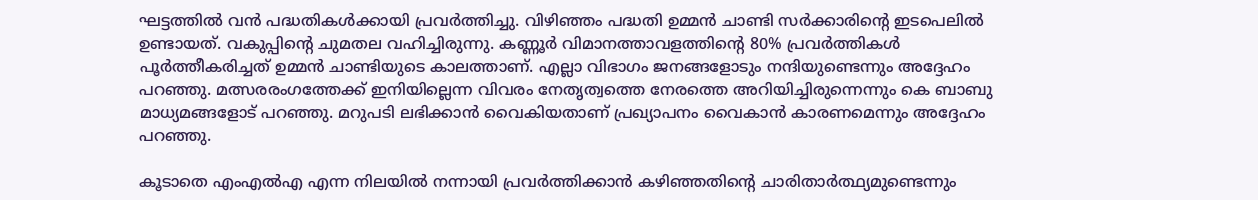ഘട്ടത്തില്‍ വന്‍ പദ്ധതികള്‍ക്കായി പ്രവര്‍ത്തിച്ചു. വിഴിഞ്ഞം പദ്ധതി ഉമ്മന്‍ ചാണ്ടി സര്‍ക്കാരിന്റെ ഇടപെലില്‍ ഉണ്ടായത്. വകുപ്പിന്റെ ചുമതല വഹിച്ചിരുന്നു. കണ്ണൂര്‍ വിമാനത്താവളത്തിന്റെ 80% പ്രവര്‍ത്തികള്‍ പൂര്‍ത്തീകരിച്ചത് ഉമ്മന്‍ ചാണ്ടിയുടെ കാലത്താണ്. എല്ലാ വിഭാഗം ജനങ്ങളോടും നന്ദിയുണ്ടെന്നും അദ്ദേഹം പറഞ്ഞു. മത്സരരംഗത്തേക്ക് ഇനിയില്ലെന്ന വിവരം നേതൃത്വത്തെ നേരത്തെ അറിയിച്ചിരുന്നെന്നും കെ ബാബു മാധ്യമങ്ങളോട് പറഞ്ഞു. മറുപടി ലഭിക്കാന്‍ വൈകിയതാണ് പ്രഖ്യാപനം വൈകാന്‍ കാരണമെന്നും അദ്ദേഹം പറഞ്ഞു.

കൂടാതെ എംഎല്‍എ എന്ന നിലയില്‍ നന്നായി പ്രവര്‍ത്തിക്കാന്‍ കഴിഞ്ഞതിന്റെ ചാരിതാര്‍ത്ഥ്യമുണ്ടെന്നും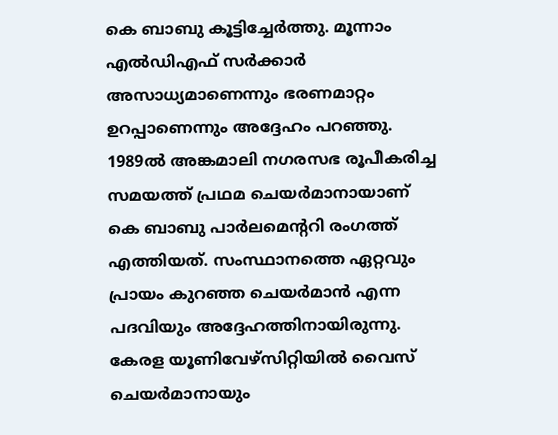കെ ബാബു കൂട്ടിച്ചേര്‍ത്തു. മൂന്നാം എല്‍ഡിഎഫ് സര്‍ക്കാര്‍ അസാധ്യമാണെന്നും ഭരണമാറ്റം ഉറപ്പാണെന്നും അദ്ദേഹം പറഞ്ഞു. 1989ല്‍ അങ്കമാലി നഗരസഭ രൂപീകരിച്ച സമയത്ത് പ്രഥമ ചെയര്‍മാനായാണ് കെ ബാബു പാര്‍ലമെന്ററി രംഗത്ത് എത്തിയത്. സംസ്ഥാനത്തെ ഏറ്റവും പ്രായം കുറഞ്ഞ ചെയര്‍മാന്‍ എന്ന പദവിയും അദ്ദേഹത്തിനായിരുന്നു. കേരള യൂണിവേഴ്‌സിറ്റിയില്‍ വൈസ് ചെയര്‍മാനായും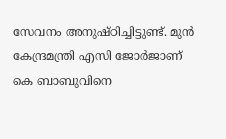സേവനം അനുഷ്ഠിച്ചിട്ടുണ്ട്. മുന്‍ കേന്ദ്രമന്ത്രി എസി ജോര്‍ജാണ് കെ ബാബുവിനെ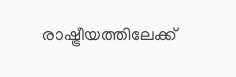രാഷ്ട്രീയത്തിലേക്ക്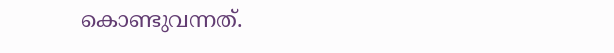കൊണ്ടുവന്നത്.